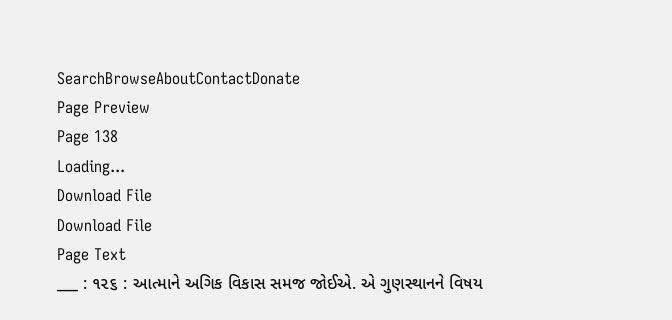SearchBrowseAboutContactDonate
Page Preview
Page 138
Loading...
Download File
Download File
Page Text
___ : ૧૨૬ : આત્માને અગિક વિકાસ સમજ જોઈએ. એ ગુણસ્થાનને વિષય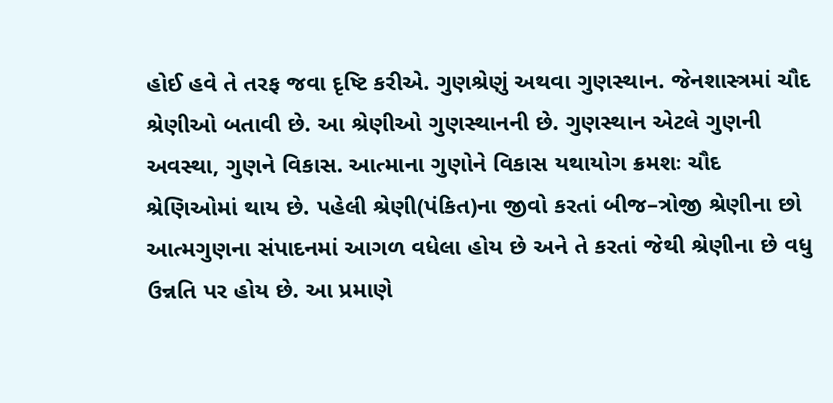હોઈ હવે તે તરફ જવા દૃષ્ટિ કરીએ. ગુણશ્રેણું અથવા ગુણસ્થાન. જેનશાસ્ત્રમાં ચૌદ શ્રેણીઓ બતાવી છે. આ શ્રેણીઓ ગુણસ્થાનની છે. ગુણસ્થાન એટલે ગુણની અવસ્થા, ગુણને વિકાસ. આત્માના ગુણોને વિકાસ યથાયોગ ક્રમશઃ ચૌદ શ્રેણિઓમાં થાય છે. પહેલી શ્રેણી(પંકિત)ના જીવો કરતાં બીજ–ત્રોજી શ્રેણીના છો આત્મગુણના સંપાદનમાં આગળ વધેલા હોય છે અને તે કરતાં જેથી શ્રેણીના છે વધુ ઉન્નતિ પર હોય છે. આ પ્રમાણે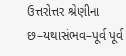ઉત્તરોત્તર શ્રેણીના છ–યથાસંભવ–પૂર્વ પૂર્વ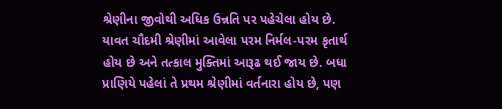શ્રેણીના જીવોથી અધિક ઉન્નતિ પર પહેચેલા હોય છે. યાવત ચૌદમી શ્રેણીમાં આવેલા પરમ નિર્મલ-પરમ કૃતાર્થ હોય છે અને તત્કાલ મુક્તિમાં આરૂઢ થઈ જાય છે. બધા પ્રાણિયે પહેલાં તે પ્રથમ શ્રેણીમાં વર્તનારા હોય છે, પણ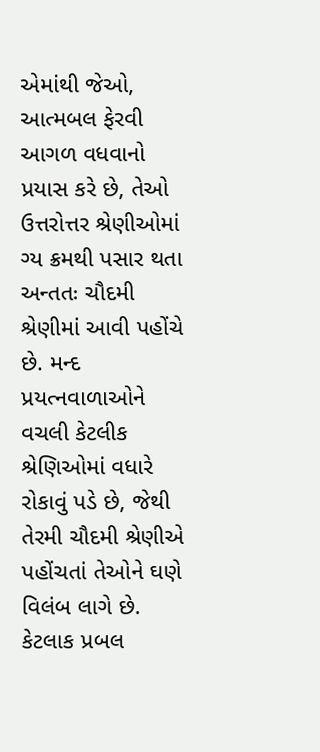એમાંથી જેઓ, આત્મબલ ફેરવી આગળ વધવાનો પ્રયાસ કરે છે, તેઓ ઉત્તરોત્તર શ્રેણીઓમાં ગ્ય ક્રમથી પસાર થતા અન્તતઃ ચૌદમી શ્રેણીમાં આવી પહોંચે છે. મન્દ પ્રયત્નવાળાઓને વચલી કેટલીક શ્રેણિઓમાં વધારે રોકાવું પડે છે, જેથી તેરમી ચૌદમી શ્રેણીએ પહોંચતાં તેઓને ઘણે વિલંબ લાગે છે. કેટલાક પ્રબલ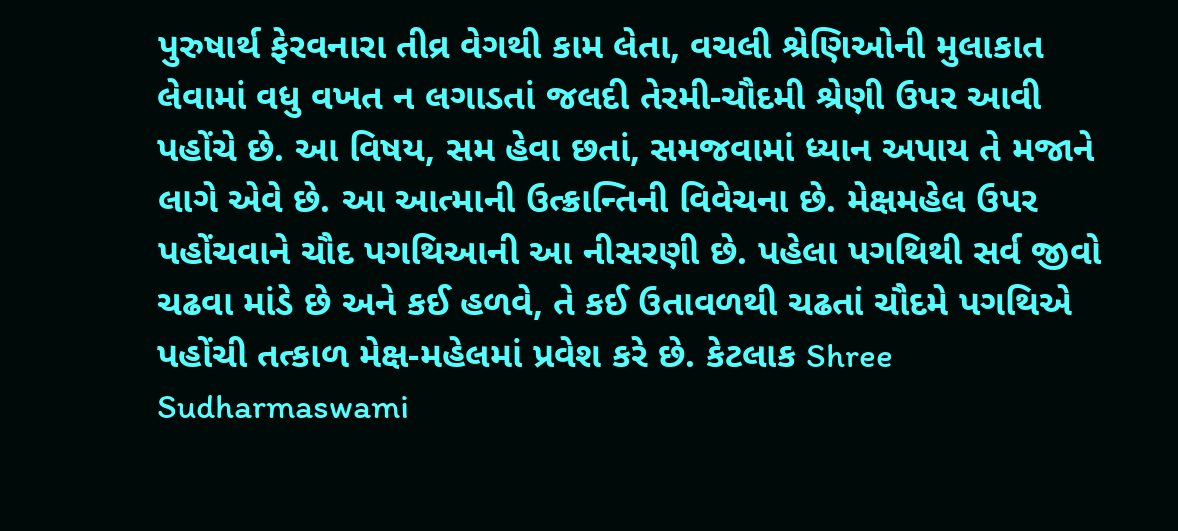પુરુષાર્થ ફેરવનારા તીવ્ર વેગથી કામ લેતા, વચલી શ્રેણિઓની મુલાકાત લેવામાં વધુ વખત ન લગાડતાં જલદી તેરમી-ચૌદમી શ્રેણી ઉપર આવી પહોંચે છે. આ વિષય, સમ હેવા છતાં, સમજવામાં ધ્યાન અપાય તે મજાને લાગે એવે છે. આ આત્માની ઉત્ક્રાન્તિની વિવેચના છે. મેક્ષમહેલ ઉપર પહોંચવાને ચૌદ પગથિઆની આ નીસરણી છે. પહેલા પગથિથી સર્વ જીવો ચઢવા માંડે છે અને કઈ હળવે, તે કઈ ઉતાવળથી ચઢતાં ચૌદમે પગથિએ પહોંચી તત્કાળ મેક્ષ-મહેલમાં પ્રવેશ કરે છે. કેટલાક Shree Sudharmaswami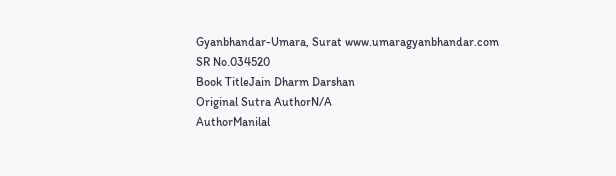Gyanbhandar-Umara, Surat www.umaragyanbhandar.com
SR No.034520
Book TitleJain Dharm Darshan
Original Sutra AuthorN/A
AuthorManilal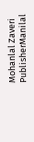Mohanlal Zaveri
PublisherManilal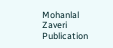Mohanlal Zaveri
Publication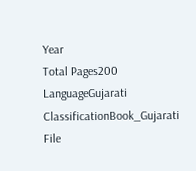Year
Total Pages200
LanguageGujarati
ClassificationBook_Gujarati
File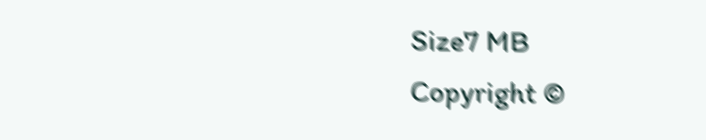Size7 MB
Copyright ©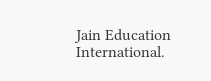Jain Education International.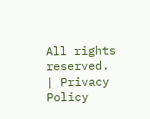All rights reserved. | Privacy Policy